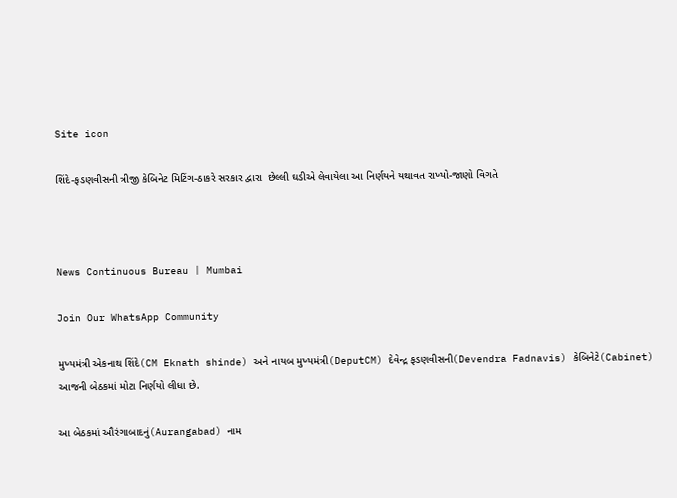Site icon

શિંદે-ફડણવીસની ત્રીજી કેબિનેટ મિટિંગ-ઠાકરે સરકાર દ્વારા  છેલ્લી ઘડીએ લેવાયેલા આ નિર્ણયને યથાવત રાખ્યો-જાણો વિગતે



News Continuous Bureau | Mumbai

Join Our WhatsApp Community

મુખ્યમંત્રી એકનાથ શિંદે(CM Eknath shinde) અને નાયબ મુખ્યમંત્રી(DeputCM) દેવેન્દ્ર ફડણવીસની(Devendra Fadnavis) કેબિનેટે(Cabinet) આજની બેઠકમાં મોટા નિર્ણયો લીધા છે.

આ બેઠકમાં ઔરંગાબાદનું(Aurangabad) નામ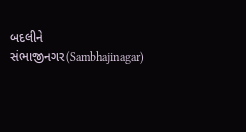બદલીને સંભાજીનગર(Sambhajinagar)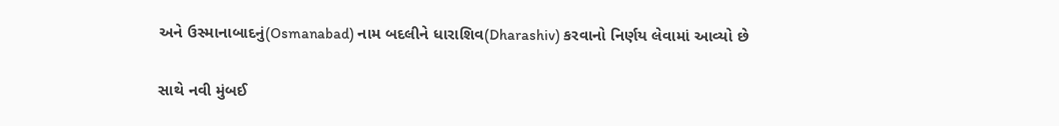અને ઉસ્માનાબાદનું(Osmanabad) નામ બદલીને ધારાશિવ(Dharashiv) કરવાનો નિર્ણય લેવામાં આવ્યો છે

સાથે નવી મુંબઈ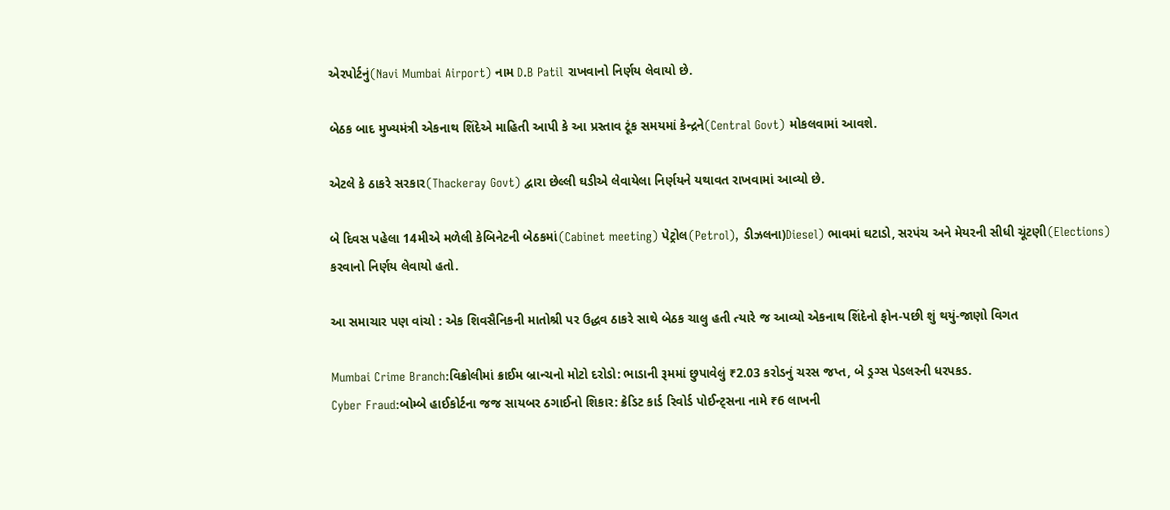એરપોર્ટનું(Navi Mumbai Airport) નામ D.B Patil રાખવાનો નિર્ણય લેવાયો છે.

બેઠક બાદ મુખ્યમંત્રી એકનાથ શિંદેએ માહિતી આપી કે આ પ્રસ્તાવ ટૂંક સમયમાં કેન્દ્રને(Central Govt) મોકલવામાં આવશે.

એટલે કે ઠાકરે સરકાર(Thackeray Govt) દ્વારા છેલ્લી ઘડીએ લેવાયેલા નિર્ણયને યથાવત રાખવામાં આવ્યો છે.

બે દિવસ પહેલા 14મીએ મળેલી કેબિનેટની બેઠકમાં(Cabinet meeting) પેટ્રોલ(Petrol), ડીઝલના)Diesel) ભાવમાં ઘટાડો, સરપંચ અને મેયરની સીધી ચૂંટણી(Elections) કરવાનો નિર્ણય લેવાયો હતો.

આ સમાચાર પણ વાંચો : એક શિવસૈનિકની માતોશ્રી પર ઉદ્ધવ ઠાકરે સાથે બેઠક ચાલુ હતી ત્યારે જ આવ્યો એકનાથ શિંદેનો ફોન-પછી શું થયું-જાણો વિગત

Mumbai Crime Branch:વિક્રોલીમાં ક્રાઈમ બ્રાન્ચનો મોટો દરોડો: ભાડાની રૂમમાં છુપાવેલું ₹2.03 કરોડનું ચરસ જપ્ત, બે ડ્રગ્સ પેડલરની ધરપકડ.
Cyber Fraud:બોમ્બે હાઈકોર્ટના જજ સાયબર ઠગાઈનો શિકાર: ક્રેડિટ કાર્ડ રિવોર્ડ પોઈન્ટ્સના નામે ₹6 લાખની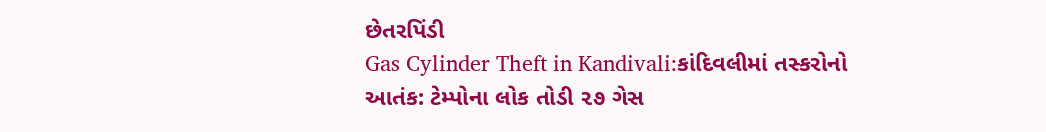છેતરપિંડી
Gas Cylinder Theft in Kandivali:કાંદિવલીમાં તસ્કરોનો આતંક: ટેમ્પોના લોક તોડી ૨૭ ગેસ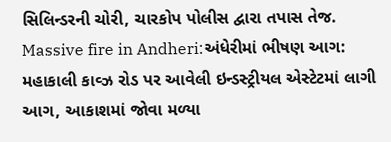સિલિન્ડરની ચોરી, ચારકોપ પોલીસ દ્વારા તપાસ તેજ.
Massive fire in Andheri:અંધેરીમાં ભીષણ આગ: મહાકાલી કાવ્ઝ રોડ પર આવેલી ઇન્ડસ્ટ્રીયલ એસ્ટેટમાં લાગી આગ, આકાશમાં જોવા મળ્યા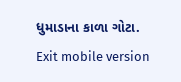ધુમાડાના કાળા ગોટા.
Exit mobile version